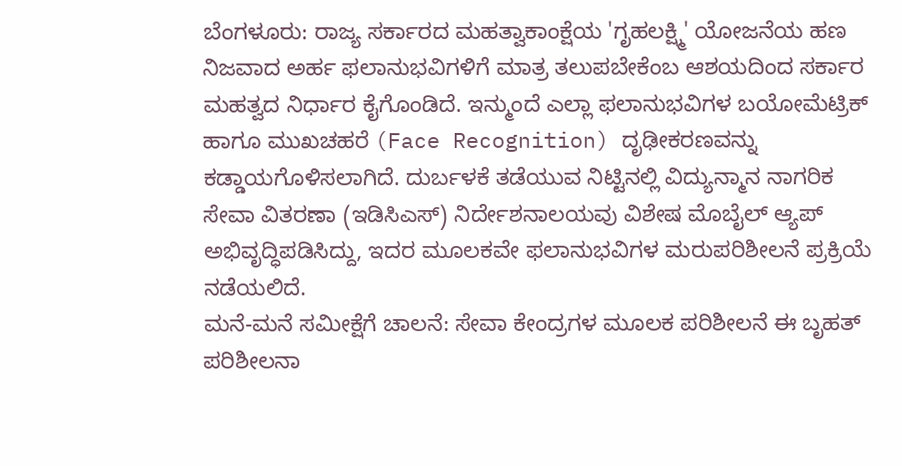ಬೆಂಗಳೂರು: ರಾಜ್ಯ ಸರ್ಕಾರದ ಮಹತ್ವಾಕಾಂಕ್ಷೆಯ 'ಗೃಹಲಕ್ಷ್ಮಿ' ಯೋಜನೆಯ ಹಣ ನಿಜವಾದ ಅರ್ಹ ಫಲಾನುಭವಿಗಳಿಗೆ ಮಾತ್ರ ತಲುಪಬೇಕೆಂಬ ಆಶಯದಿಂದ ಸರ್ಕಾರ ಮಹತ್ವದ ನಿರ್ಧಾರ ಕೈಗೊಂಡಿದೆ. ಇನ್ಮುಂದೆ ಎಲ್ಲಾ ಫಲಾನುಭವಿಗಳ ಬಯೋಮೆಟ್ರಿಕ್ ಹಾಗೂ ಮುಖಚಹರೆ (Face Recognition) ದೃಢೀಕರಣವನ್ನು ಕಡ್ಡಾಯಗೊಳಿಸಲಾಗಿದೆ. ದುರ್ಬಳಕೆ ತಡೆಯುವ ನಿಟ್ಟಿನಲ್ಲಿ ವಿದ್ಯುನ್ಮಾನ ನಾಗರಿಕ ಸೇವಾ ವಿತರಣಾ (ಇಡಿಸಿಎಸ್) ನಿರ್ದೇಶನಾಲಯವು ವಿಶೇಷ ಮೊಬೈಲ್ ಆ್ಯಪ್ ಅಭಿವೃದ್ಧಿಪಡಿಸಿದ್ದು, ಇದರ ಮೂಲಕವೇ ಫಲಾನುಭವಿಗಳ ಮರುಪರಿಶೀಲನೆ ಪ್ರಕ್ರಿಯೆ ನಡೆಯಲಿದೆ.
ಮನೆ-ಮನೆ ಸಮೀಕ್ಷೆಗೆ ಚಾಲನೆ: ಸೇವಾ ಕೇಂದ್ರಗಳ ಮೂಲಕ ಪರಿಶೀಲನೆ ಈ ಬೃಹತ್ ಪರಿಶೀಲನಾ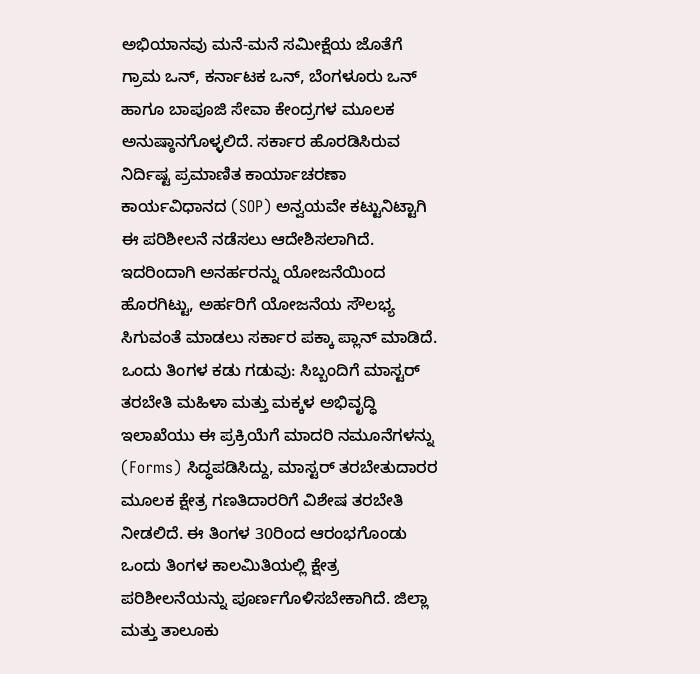ಅಭಿಯಾನವು ಮನೆ-ಮನೆ ಸಮೀಕ್ಷೆಯ ಜೊತೆಗೆ ಗ್ರಾಮ ಒನ್, ಕರ್ನಾಟಕ ಒನ್, ಬೆಂಗಳೂರು ಒನ್ ಹಾಗೂ ಬಾಪೂಜಿ ಸೇವಾ ಕೇಂದ್ರಗಳ ಮೂಲಕ ಅನುಷ್ಠಾನಗೊಳ್ಳಲಿದೆ. ಸರ್ಕಾರ ಹೊರಡಿಸಿರುವ ನಿರ್ದಿಷ್ಟ ಪ್ರಮಾಣಿತ ಕಾರ್ಯಾಚರಣಾ ಕಾರ್ಯವಿಧಾನದ (SOP) ಅನ್ವಯವೇ ಕಟ್ಟುನಿಟ್ಟಾಗಿ ಈ ಪರಿಶೀಲನೆ ನಡೆಸಲು ಆದೇಶಿಸಲಾಗಿದೆ. ಇದರಿಂದಾಗಿ ಅನರ್ಹರನ್ನು ಯೋಜನೆಯಿಂದ ಹೊರಗಿಟ್ಟು, ಅರ್ಹರಿಗೆ ಯೋಜನೆಯ ಸೌಲಭ್ಯ ಸಿಗುವಂತೆ ಮಾಡಲು ಸರ್ಕಾರ ಪಕ್ಕಾ ಪ್ಲಾನ್ ಮಾಡಿದೆ.
ಒಂದು ತಿಂಗಳ ಕಡು ಗಡುವು: ಸಿಬ್ಬಂದಿಗೆ ಮಾಸ್ಟರ್ ತರಬೇತಿ ಮಹಿಳಾ ಮತ್ತು ಮಕ್ಕಳ ಅಭಿವೃದ್ಧಿ ಇಲಾಖೆಯು ಈ ಪ್ರಕ್ರಿಯೆಗೆ ಮಾದರಿ ನಮೂನೆಗಳನ್ನು (Forms) ಸಿದ್ಧಪಡಿಸಿದ್ದು, ಮಾಸ್ಟರ್ ತರಬೇತುದಾರರ ಮೂಲಕ ಕ್ಷೇತ್ರ ಗಣತಿದಾರರಿಗೆ ವಿಶೇಷ ತರಬೇತಿ ನೀಡಲಿದೆ. ಈ ತಿಂಗಳ 30ರಿಂದ ಆರಂಭಗೊಂಡು ಒಂದು ತಿಂಗಳ ಕಾಲಮಿತಿಯಲ್ಲಿ ಕ್ಷೇತ್ರ ಪರಿಶೀಲನೆಯನ್ನು ಪೂರ್ಣಗೊಳಿಸಬೇಕಾಗಿದೆ. ಜಿಲ್ಲಾ ಮತ್ತು ತಾಲೂಕು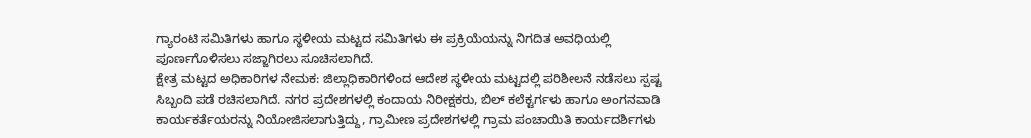ಗ್ಯಾರಂಟಿ ಸಮಿತಿಗಳು ಹಾಗೂ ಸ್ಥಳೀಯ ಮಟ್ಟದ ಸಮಿತಿಗಳು ಈ ಪ್ರಕ್ರಿಯೆಯನ್ನು ನಿಗದಿತ ಅವಧಿಯಲ್ಲಿ ಪೂರ್ಣಗೊಳಿಸಲು ಸಜ್ಜಾಗಿರಲು ಸೂಚಿಸಲಾಗಿದೆ.
ಕ್ಷೇತ್ರ ಮಟ್ಟದ ಅಧಿಕಾರಿಗಳ ನೇಮಕ: ಜಿಲ್ಲಾಧಿಕಾರಿಗಳಿಂದ ಆದೇಶ ಸ್ಥಳೀಯ ಮಟ್ಟದಲ್ಲಿ ಪರಿಶೀಲನೆ ನಡೆಸಲು ಸ್ಪಷ್ಟ ಸಿಬ್ಬಂದಿ ಪಡೆ ರಚಿಸಲಾಗಿದೆ. ನಗರ ಪ್ರದೇಶಗಳಲ್ಲಿ ಕಂದಾಯ ನಿರೀಕ್ಷಕರು, ಬಿಲ್ ಕಲೆಕ್ಟರ್ಗಳು ಹಾಗೂ ಅಂಗನವಾಡಿ ಕಾರ್ಯಕರ್ತೆಯರನ್ನು ನಿಯೋಜಿಸಲಾಗುತ್ತಿದ್ದು, ಗ್ರಾಮೀಣ ಪ್ರದೇಶಗಳಲ್ಲಿ ಗ್ರಾಮ ಪಂಚಾಯಿತಿ ಕಾರ್ಯದರ್ಶಿಗಳು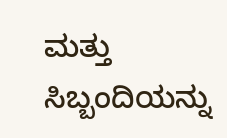ಮತ್ತು ಸಿಬ್ಬಂದಿಯನ್ನು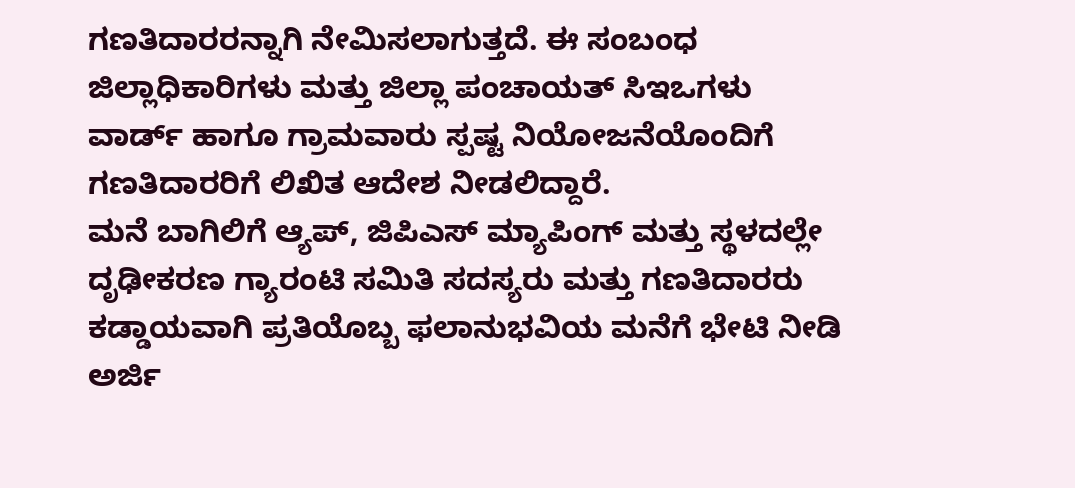ಗಣತಿದಾರರನ್ನಾಗಿ ನೇಮಿಸಲಾಗುತ್ತದೆ. ಈ ಸಂಬಂಧ ಜಿಲ್ಲಾಧಿಕಾರಿಗಳು ಮತ್ತು ಜಿಲ್ಲಾ ಪಂಚಾಯತ್ ಸಿಇಒಗಳು ವಾರ್ಡ್ ಹಾಗೂ ಗ್ರಾಮವಾರು ಸ್ಪಷ್ಟ ನಿಯೋಜನೆಯೊಂದಿಗೆ ಗಣತಿದಾರರಿಗೆ ಲಿಖಿತ ಆದೇಶ ನೀಡಲಿದ್ದಾರೆ.
ಮನೆ ಬಾಗಿಲಿಗೆ ಆ್ಯಪ್, ಜಿಪಿಎಸ್ ಮ್ಯಾಪಿಂಗ್ ಮತ್ತು ಸ್ಥಳದಲ್ಲೇ ದೃಢೀಕರಣ ಗ್ಯಾರಂಟಿ ಸಮಿತಿ ಸದಸ್ಯರು ಮತ್ತು ಗಣತಿದಾರರು ಕಡ್ಡಾಯವಾಗಿ ಪ್ರತಿಯೊಬ್ಬ ಫಲಾನುಭವಿಯ ಮನೆಗೆ ಭೇಟಿ ನೀಡಿ ಅರ್ಜಿ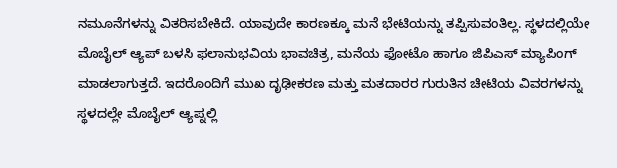ನಮೂನೆಗಳನ್ನು ವಿತರಿಸಬೇಕಿದೆ. ಯಾವುದೇ ಕಾರಣಕ್ಕೂ ಮನೆ ಭೇಟಿಯನ್ನು ತಪ್ಪಿಸುವಂತಿಲ್ಲ. ಸ್ಥಳದಲ್ಲಿಯೇ ಮೊಬೈಲ್ ಆ್ಯಪ್ ಬಳಸಿ ಫಲಾನುಭವಿಯ ಭಾವಚಿತ್ರ, ಮನೆಯ ಫೋಟೊ ಹಾಗೂ ಜಿಪಿಎಸ್ ಮ್ಯಾಪಿಂಗ್ ಮಾಡಲಾಗುತ್ತದೆ. ಇದರೊಂದಿಗೆ ಮುಖ ದೃಢೀಕರಣ ಮತ್ತು ಮತದಾರರ ಗುರುತಿನ ಚೀಟಿಯ ವಿವರಗಳನ್ನು ಸ್ಥಳದಲ್ಲೇ ಮೊಬೈಲ್ ಆ್ಯಪ್ನಲ್ಲಿ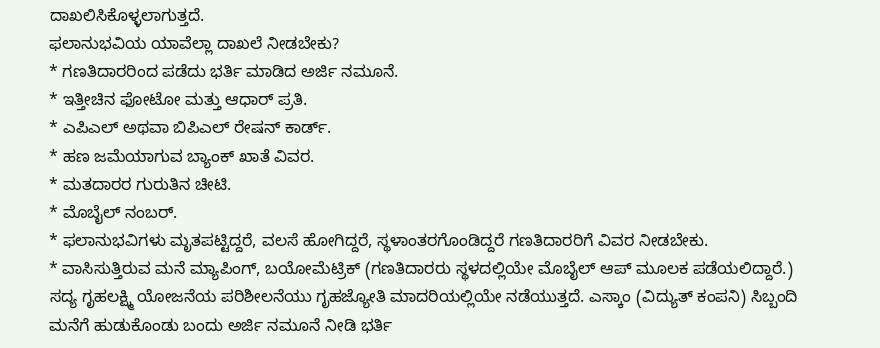ದಾಖಲಿಸಿಕೊಳ್ಳಲಾಗುತ್ತದೆ.
ಫಲಾನುಭವಿಯ ಯಾವೆಲ್ಲಾ ದಾಖಲೆ ನೀಡಬೇಕು?
* ಗಣತಿದಾರರಿಂದ ಪಡೆದು ಭರ್ತಿ ಮಾಡಿದ ಅರ್ಜಿ ನಮೂನೆ.
* ಇತ್ತೀಚಿನ ಫೋಟೋ ಮತ್ತು ಆಧಾರ್ ಪ್ರತಿ.
* ಎಪಿಎಲ್ ಅಥವಾ ಬಿಪಿಎಲ್ ರೇಷನ್ ಕಾರ್ಡ್.
* ಹಣ ಜಮೆಯಾಗುವ ಬ್ಯಾಂಕ್ ಖಾತೆ ವಿವರ.
* ಮತದಾರರ ಗುರುತಿನ ಚೀಟಿ.
* ಮೊಬೈಲ್ ನಂಬರ್.
* ಫಲಾನುಭವಿಗಳು ಮೃತಪಟ್ಟಿದ್ದರೆ, ವಲಸೆ ಹೋಗಿದ್ದರೆ, ಸ್ಥಳಾಂತರಗೊಂಡಿದ್ದರೆ ಗಣತಿದಾರರಿಗೆ ವಿವರ ನೀಡಬೇಕು.
* ವಾಸಿಸುತ್ತಿರುವ ಮನೆ ಮ್ಯಾಪಿಂಗ್, ಬಯೋಮೆಟ್ರಿಕ್ (ಗಣತಿದಾರರು ಸ್ಥಳದಲ್ಲಿಯೇ ಮೊಬೈಲ್ ಆಪ್ ಮೂಲಕ ಪಡೆಯಲಿದ್ದಾರೆ.)
ಸದ್ಯ ಗೃಹಲಕ್ಷ್ಮಿ ಯೋಜನೆಯ ಪರಿಶೀಲನೆಯು ಗೃಹಜ್ಯೋತಿ ಮಾದರಿಯಲ್ಲಿಯೇ ನಡೆಯುತ್ತದೆ. ಎಸ್ಕಾಂ (ವಿದ್ಯುತ್ ಕಂಪನಿ) ಸಿಬ್ಬಂದಿ ಮನೆಗೆ ಹುಡುಕೊಂಡು ಬಂದು ಅರ್ಜಿ ನಮೂನೆ ನೀಡಿ ಭರ್ತಿ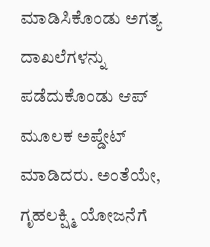ಮಾಡಿಸಿಕೊಂಡು ಅಗತ್ಯ ದಾಖಲೆಗಳನ್ನು ಪಡೆದುಕೊಂಡು ಆಪ್ ಮೂಲಕ ಅಪ್ಡೇಟ್ ಮಾಡಿದರು. ಅಂತೆಯೇ, ಗೃಹಲಕ್ಷ್ಮಿ ಯೋಜನೆಗೆ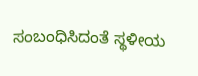ಸಂಬಂಧಿಸಿದಂತೆ ಸ್ಥಳೀಯ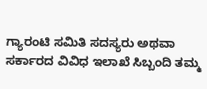ಗ್ಯಾರಂಟಿ ಸಮಿತಿ ಸದಸ್ಯರು ಅಥವಾ ಸರ್ಕಾರದ ವಿವಿಧ ಇಲಾಖೆ ಸಿಬ್ಬಂದಿ ತಮ್ಮ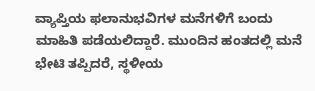ವ್ಯಾಪ್ತಿಯ ಫಲಾನುಭವಿಗಳ ಮನೆಗಳಿಗೆ ಬಂದು ಮಾಹಿತಿ ಪಡೆಯಲಿದ್ದಾರೆ. ಮುಂದಿನ ಹಂತದಲ್ಲಿ ಮನೆ ಭೇಟಿ ತಪ್ಪಿದರೆ, ಸ್ಥಳೀಯ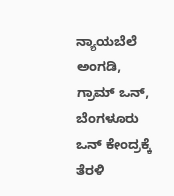ನ್ಯಾಯಬೆಲೆ ಅಂಗಡಿ, ಗ್ರಾಮ್ ಒನ್, ಬೆಂಗಳೂರು ಒನ್ ಕೇಂದ್ರಕ್ಕೆ ತೆರಳಿ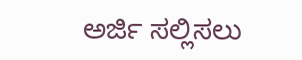ಅರ್ಜಿ ಸಲ್ಲಿಸಲು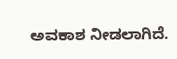ಅವಕಾಶ ನೀಡಲಾಗಿದೆ.